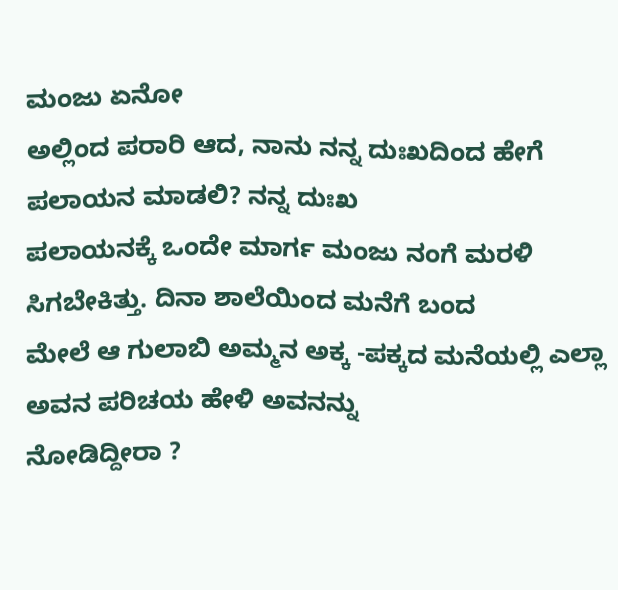ಮಂಜು ಏನೋ
ಅಲ್ಲಿಂದ ಪರಾರಿ ಆದ, ನಾನು ನನ್ನ ದುಃಖದಿಂದ ಹೇಗೆ ಪಲಾಯನ ಮಾಡಲಿ? ನನ್ನ ದುಃಖ
ಪಲಾಯನಕ್ಕೆ ಒಂದೇ ಮಾರ್ಗ ಮಂಜು ನಂಗೆ ಮರಳಿ ಸಿಗಬೇಕಿತ್ತು. ದಿನಾ ಶಾಲೆಯಿಂದ ಮನೆಗೆ ಬಂದ
ಮೇಲೆ ಆ ಗುಲಾಬಿ ಅಮ್ಮನ ಅಕ್ಕ -ಪಕ್ಕದ ಮನೆಯಲ್ಲಿ ಎಲ್ಲಾ ಅವನ ಪರಿಚಯ ಹೇಳಿ ಅವನನ್ನು
ನೋಡಿದ್ದೀರಾ ?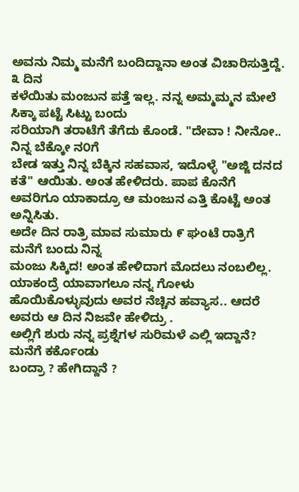ಅವನು ನಿಮ್ಮ ಮನೆಗೆ ಬಂದಿದ್ದಾನಾ ಅಂತ ವಿಚಾರಿಸುತ್ತಿದ್ದೆ. ೩ ದಿನ
ಕಳೆಯಿತು ಮಂಜುನ ಪತ್ತೆ ಇಲ್ಲ. ನನ್ನ ಅಮ್ಮಮ್ಮನ ಮೇಲೆ ಸಿಕ್ಕಾ ಪಟ್ಟೆ ಸಿಟ್ಟು ಬಂದು
ಸರಿಯಾಗಿ ತರಾಟೆಗೆ ತೆಗೆದು ಕೊಂಡೆ. "ದೇವಾ ! ನೀನೋ.. ನಿನ್ನ ಬೆಕ್ಕೋ ನ೦ಗೆ
ಬೇಡ ಇತ್ತು ನಿನ್ನ ಬೆಕ್ಕಿನ ಸಹವಾಸ, ಇದೊಳ್ಳೆ "ಅಜ್ಜಿ ದನದ ಕತೆ" ಆಯಿತು. ಅಂತ ಹೇಳಿದರು. ಪಾಪ ಕೊನೆಗೆ ಅವರಿಗೂ ಯಾಕಾದ್ರೂ ಆ ಮಂಜುನ ಎತ್ತಿ ಕೊಟ್ಟೆ ಅಂತ ಅನ್ನಿಸಿತು.
ಅದೇ ದಿನ ರಾತ್ರಿ ಮಾವ ಸುಮಾರು ೯ ಘಂಟೆ ರಾತ್ರಿಗೆ ಮನೆಗೆ ಬಂದು ನಿನ್ನ
ಮಂಜು ಸಿಕ್ಕಿದ! ಅಂತ ಹೇಳಿದಾಗ ಮೊದಲು ನಂಬಲಿಲ್ಲ. ಯಾಕಂದ್ರೆ ಯಾವಾಗಲೂ ನನ್ನ ಗೋಳು
ಹೊಯಿಕೊಳ್ಳುವುದು ಅವರ ನೆಚ್ಚಿನ ಹವ್ಯಾಸ.. ಆದರೆ ಅವರು ಆ ದಿನ ನಿಜವೇ ಹೇಳಿದ್ರು .
ಅಲ್ಲಿಗೆ ಶುರು ನನ್ನ ಪ್ರಶ್ನೆಗಳ ಸುರಿಮಳೆ ಎಲ್ಲಿ ಇದ್ದಾನೆ? ಮನೆಗೆ ಕರ್ಕೊಂಡು
ಬಂದ್ರಾ ? ಹೇಗಿದ್ದಾನೆ ?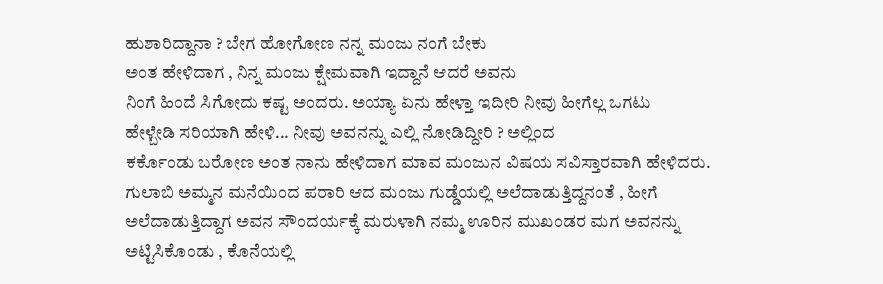ಹುಶಾರಿದ್ದಾನಾ ? ಬೇಗ ಹೋಗೋಣ ನನ್ನ ಮಂಜು ನಂಗೆ ಬೇಕು
ಅಂತ ಹೇಳಿದಾಗ , ನಿನ್ನ ಮಂಜು ಕ್ಷೇಮವಾಗಿ ಇದ್ದಾನೆ ಆದರೆ ಅವನು
ನಿಂಗೆ ಹಿಂದೆ ಸಿಗೋದು ಕಷ್ಟ ಅಂದರು. ಅಯ್ಯಾ ಏನು ಹೇಳ್ತಾ ಇದೀರಿ ನೀವು ಹೀಗೆಲ್ಲ ಒಗಟು
ಹೇಳ್ಬೇಡಿ ಸರಿಯಾಗಿ ಹೇಳಿ... ನೀವು ಅವನನ್ನು ಎಲ್ಲಿ ನೋಡಿದ್ದೀರಿ ? ಅಲ್ಲಿಂದ
ಕರ್ಕೊಂಡು ಬರೋಣ ಅಂತ ನಾನು ಹೇಳಿದಾಗ ಮಾವ ಮಂಜುನ ವಿಷಯ ಸವಿಸ್ತಾರವಾಗಿ ಹೇಳಿದರು.
ಗುಲಾಬಿ ಅಮ್ಮನ ಮನೆಯಿಂದ ಪರಾರಿ ಆದ ಮಂಜು ಗುಡ್ಡೆಯಲ್ಲಿ ಅಲೆದಾಡುತ್ತಿದ್ದನಂತೆ , ಹೀಗೆ
ಅಲೆದಾಡುತ್ತಿದ್ದಾಗ ಅವನ ಸೌಂದರ್ಯಕ್ಕೆ ಮರುಳಾಗಿ ನಮ್ಮ ಊರಿನ ಮುಖಂಡರ ಮಗ ಅವನನ್ನು
ಅಟ್ಟಿಸಿಕೊಂಡು , ಕೊನೆಯಲ್ಲಿ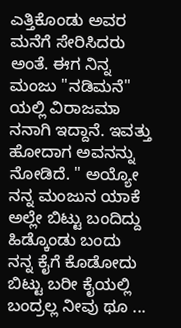ಎತ್ತಿಕೊಂಡು ಅವರ ಮನೆಗೆ ಸೇರಿಸಿದರು ಅಂತೆ. ಈಗ ನಿನ್ನ
ಮಂಜು "ನಡಿಮನೆ" ಯಲ್ಲಿ ವಿರಾಜಮಾ ನನಾಗಿ ಇದ್ದಾನೆ. ಇವತ್ತು ಹೋದಾಗ ಅವನನ್ನು
ನೋಡಿದೆ. " ಅಯ್ಯೋ ನನ್ನ ಮಂಜುನ ಯಾಕೆ ಅಲ್ಲೇ ಬಿಟ್ಟು ಬಂದಿದ್ದು ಹಿಡ್ಕೊಂಡು ಬಂದು
ನನ್ನ ಕೈಗೆ ಕೊಡೋದು ಬಿಟ್ಟು ಬರೀ ಕೈಯಲ್ಲಿ ಬಂದ್ರಲ್ಲ ನೀವು ಥೂ ...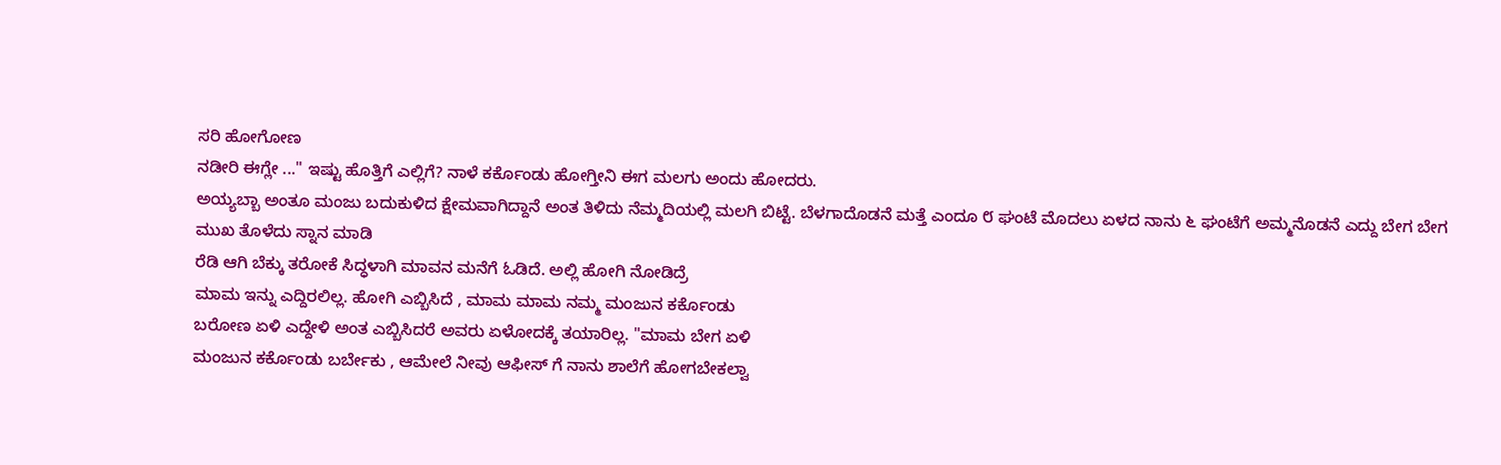ಸರಿ ಹೋಗೋಣ
ನಡೀರಿ ಈಗ್ಲೇ ..." ಇಷ್ಟು ಹೊತ್ತಿಗೆ ಎಲ್ಲಿಗೆ? ನಾಳೆ ಕರ್ಕೊಂಡು ಹೋಗ್ತೀನಿ ಈಗ ಮಲಗು ಅಂದು ಹೋದರು.
ಅಯ್ಯಬ್ಬಾ ಅಂತೂ ಮಂಜು ಬದುಕುಳಿದ ಕ್ಷೇಮವಾಗಿದ್ದಾನೆ ಅಂತ ತಿಳಿದು ನೆಮ್ಮದಿಯಲ್ಲಿ ಮಲಗಿ ಬಿಟ್ಟೆ. ಬೆಳಗಾದೊಡನೆ ಮತ್ತೆ ಎಂದೂ ೮ ಘಂಟೆ ಮೊದಲು ಏಳದ ನಾನು ೬ ಘಂಟೆಗೆ ಅಮ್ಮನೊಡನೆ ಎದ್ದು ಬೇಗ ಬೇಗ ಮುಖ ತೊಳೆದು ಸ್ನಾನ ಮಾಡಿ
ರೆಡಿ ಆಗಿ ಬೆಕ್ಕು ತರೋಕೆ ಸಿದ್ಧಳಾಗಿ ಮಾವನ ಮನೆಗೆ ಓಡಿದೆ. ಅಲ್ಲಿ ಹೋಗಿ ನೋಡಿದ್ರೆ
ಮಾಮ ಇನ್ನು ಎದ್ದಿರಲಿಲ್ಲ. ಹೋಗಿ ಎಬ್ಬಿಸಿದೆ , ಮಾಮ ಮಾಮ ನಮ್ಮ ಮಂಜುನ ಕರ್ಕೊಂಡು
ಬರೋಣ ಏಳಿ ಎದ್ದೇಳಿ ಅಂತ ಎಬ್ಬಿಸಿದರೆ ಅವರು ಏಳೋದಕ್ಕೆ ತಯಾರಿಲ್ಲ. "ಮಾಮ ಬೇಗ ಏಳಿ
ಮಂಜುನ ಕರ್ಕೊಂಡು ಬರ್ಬೇಕು , ಆಮೇಲೆ ನೀವು ಆಫೀಸ್ ಗೆ ನಾನು ಶಾಲೆಗೆ ಹೋಗಬೇಕಲ್ವಾ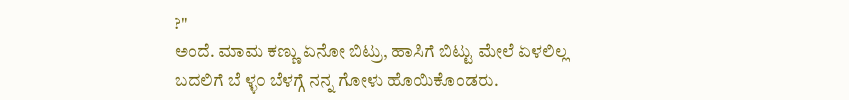?"
ಅಂದೆ. ಮಾಮ ಕಣ್ಣು ಏನೋ ಬಿಟ್ರು, ಹಾಸಿಗೆ ಬಿಟ್ಟು ಮೇಲೆ ಏಳಲಿಲ್ಲ ಬದಲಿಗೆ ಬೆ ಳ್ಳ೦ ಬೆಳಗ್ಗೆ ನನ್ನ ಗೋಳು ಹೊಯಿಕೊಂಡರು.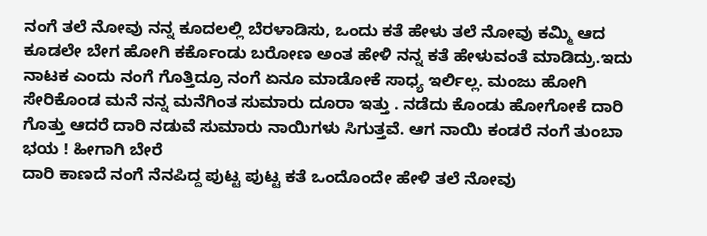ನಂಗೆ ತಲೆ ನೋವು ನನ್ನ ಕೂದಲಲ್ಲಿ ಬೆರಳಾಡಿಸು, ಒಂದು ಕತೆ ಹೇಳು ತಲೆ ನೋವು ಕಮ್ಮಿ ಆದ ಕೂಡಲೇ ಬೇಗ ಹೋಗಿ ಕರ್ಕೊಂಡು ಬರೋಣ ಅಂತ ಹೇಳಿ ನನ್ನ ಕತೆ ಹೇಳುವಂತೆ ಮಾಡಿದ್ರು.ಇದು ನಾಟಕ ಎಂದು ನಂಗೆ ಗೊತ್ತಿದ್ರೂ ನಂಗೆ ಏನೂ ಮಾಡೋಕೆ ಸಾಧ್ಯ ಇರ್ಲಿಲ್ಲ. ಮಂಜು ಹೋಗಿ ಸೇರಿಕೊಂಡ ಮನೆ ನನ್ನ ಮನೆಗಿಂತ ಸುಮಾರು ದೂರಾ ಇತ್ತು . ನಡೆದು ಕೊಂಡು ಹೋಗೋಕೆ ದಾರಿ ಗೊತ್ತು ಆದರೆ ದಾರಿ ನಡುವೆ ಸುಮಾರು ನಾಯಿಗಳು ಸಿಗುತ್ತವೆ. ಆಗ ನಾಯಿ ಕಂಡರೆ ನಂಗೆ ತುಂಬಾ ಭಯ ! ಹೀಗಾಗಿ ಬೇರೆ
ದಾರಿ ಕಾಣದೆ ನಂಗೆ ನೆನಪಿದ್ದ ಪುಟ್ಟ ಪುಟ್ಟ ಕತೆ ಒಂದೊಂದೇ ಹೇಳಿ ತಲೆ ನೋವು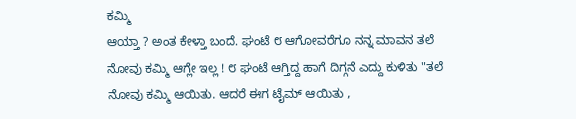ಕಮ್ಮಿ
ಆಯ್ತಾ ? ಅಂತ ಕೇಳ್ತಾ ಬಂದೆ. ಘಂಟೆ ೮ ಆಗೋವರೆಗೂ ನನ್ನ ಮಾವನ ತಲೆ
ನೋವು ಕಮ್ಮಿ ಆಗ್ಲೇ ಇಲ್ಲ ! ೮ ಘಂಟೆ ಆಗ್ತಿದ್ದ ಹಾಗೆ ದಿಗ್ಗನೆ ಎದ್ದು ಕುಳಿತು "ತಲೆ
ನೋವು ಕಮ್ಮಿ ಆಯಿತು. ಆದರೆ ಈಗ ಟೈಮ್ ಆಯಿತು ,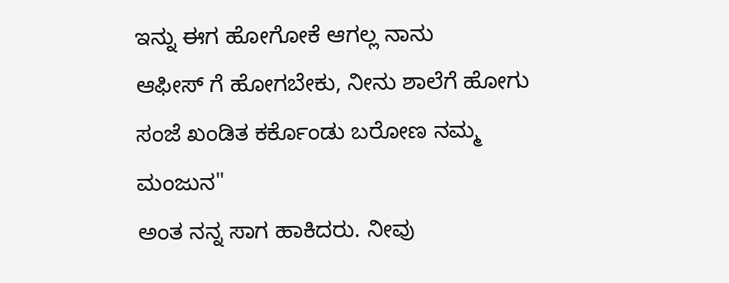ಇನ್ನು ಈಗ ಹೋಗೋಕೆ ಆಗಲ್ಲ ನಾನು
ಆಫೀಸ್ ಗೆ ಹೋಗಬೇಕು, ನೀನು ಶಾಲೆಗೆ ಹೋಗು ಸಂಜೆ ಖಂಡಿತ ಕರ್ಕೊಂಡು ಬರೋಣ ನಮ್ಮ ಮಂಜುನ"
ಅಂತ ನನ್ನ ಸಾಗ ಹಾಕಿದರು. ನೀವು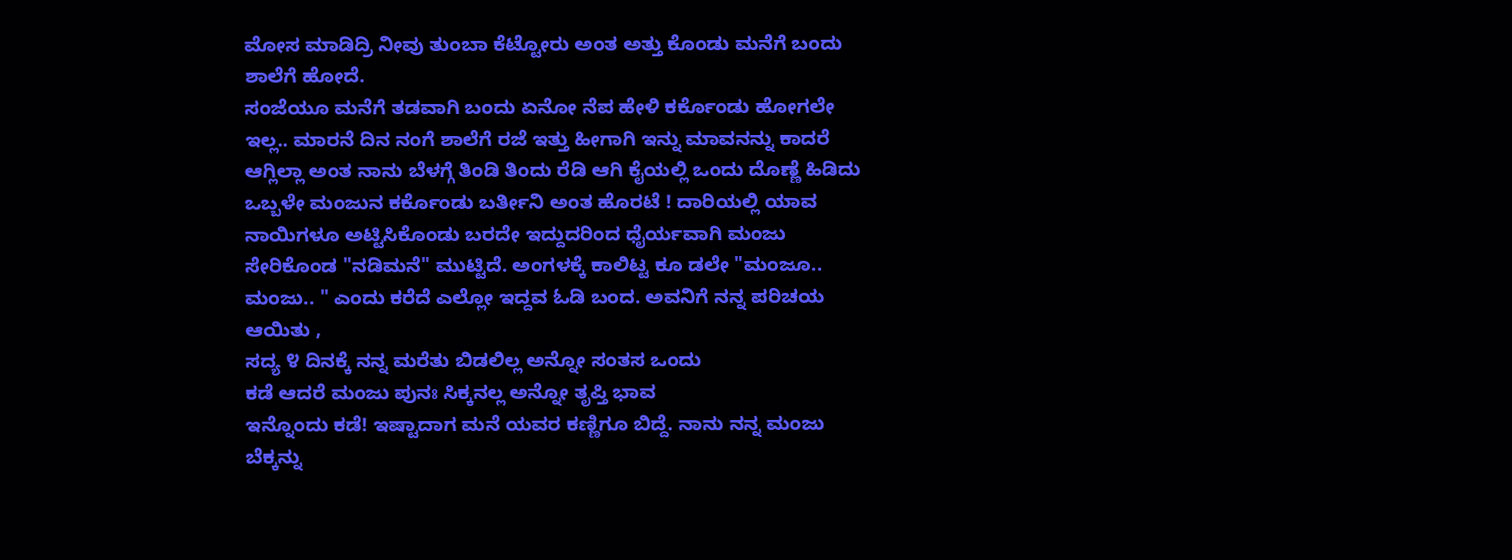ಮೋಸ ಮಾಡಿದ್ರಿ ನೀವು ತುಂಬಾ ಕೆಟ್ಟೋರು ಅಂತ ಅತ್ತು ಕೊಂಡು ಮನೆಗೆ ಬಂದು ಶಾಲೆಗೆ ಹೋದೆ.
ಸಂಜೆಯೂ ಮನೆಗೆ ತಡವಾಗಿ ಬಂದು ಏನೋ ನೆಪ ಹೇಳಿ ಕರ್ಕೊಂಡು ಹೋಗಲೇ ಇಲ್ಲ.. ಮಾರನೆ ದಿನ ನಂಗೆ ಶಾಲೆಗೆ ರಜೆ ಇತ್ತು ಹೀಗಾಗಿ ಇನ್ನು ಮಾವನನ್ನು ಕಾದರೆ ಆಗ್ಲಿಲ್ಲಾ ಅಂತ ನಾನು ಬೆಳಗ್ಗೆ ತಿಂಡಿ ತಿಂದು ರೆಡಿ ಆಗಿ ಕೈಯಲ್ಲಿ ಒಂದು ದೊಣ್ಣೆ ಹಿಡಿದು ಒಬ್ಬಳೇ ಮಂಜುನ ಕರ್ಕೊಂಡು ಬರ್ತೀನಿ ಅಂತ ಹೊರಟೆ ! ದಾರಿಯಲ್ಲಿ ಯಾವ ನಾಯಿಗಳೂ ಅಟ್ಟಿಸಿಕೊಂಡು ಬರದೇ ಇದ್ದುದರಿಂದ ಧೈರ್ಯವಾಗಿ ಮಂಜು ಸೇರಿಕೊಂಡ "ನಡಿಮನೆ" ಮುಟ್ಟಿದೆ. ಅಂಗಳಕ್ಕೆ ಕಾಲಿಟ್ಟ ಕೂ ಡಲೇ "ಮಂಜೂ.. ಮಂಜು.. " ಎಂದು ಕರೆದೆ ಎಲ್ಲೋ ಇದ್ದವ ಓಡಿ ಬಂದ. ಅವನಿಗೆ ನನ್ನ ಪರಿಚಯ ಆಯಿತು ,
ಸದ್ಯ ೪ ದಿನಕ್ಕೆ ನನ್ನ ಮರೆತು ಬಿಡಲಿಲ್ಲ ಅನ್ನೋ ಸಂತಸ ಒಂದು
ಕಡೆ ಆದರೆ ಮಂಜು ಪುನಃ ಸಿಕ್ಕನಲ್ಲ ಅನ್ನೋ ತೃಪ್ತಿ ಭಾವ
ಇನ್ನೊಂದು ಕಡೆ! ಇಷ್ಟಾದಾಗ ಮನೆ ಯವರ ಕಣ್ಣಿಗೂ ಬಿದ್ದೆ. ನಾನು ನನ್ನ ಮಂಜು ಬೆಕ್ಕನ್ನು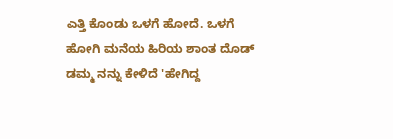ಎತ್ತಿ ಕೊಂಡು ಒಳಗೆ ಹೋದೆ. ಒಳಗೆ ಹೋಗಿ ಮನೆಯ ಹಿರಿಯ ಶಾಂತ ದೊಡ್ ಡಮ್ಮ ನನ್ನು ಕೇಳಿದೆ 'ಹೇಗಿದ್ದ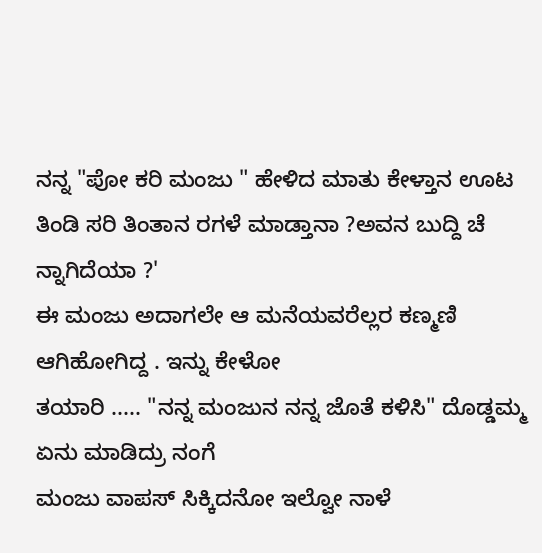ನನ್ನ "ಪೋ ಕರಿ ಮಂಜು " ಹೇಳಿದ ಮಾತು ಕೇಳ್ತಾನ ಊಟ ತಿಂಡಿ ಸರಿ ತಿಂತಾನ ರಗಳೆ ಮಾಡ್ತಾನಾ ?ಅವನ ಬುದ್ದಿ ಚೆ ನ್ನಾಗಿದೆಯಾ ?'
ಈ ಮಂಜು ಅದಾಗಲೇ ಆ ಮನೆಯವರೆಲ್ಲರ ಕಣ್ಮಣಿ ಆಗಿಹೋಗಿದ್ದ . ಇನ್ನು ಕೇಳೋ
ತಯಾರಿ ..... "ನನ್ನ ಮಂಜುನ ನನ್ನ ಜೊತೆ ಕಳಿಸಿ" ದೊಡ್ಡಮ್ಮ ಏನು ಮಾಡಿದ್ರು ನಂಗೆ
ಮಂಜು ವಾಪಸ್ ಸಿಕ್ಕಿದನೋ ಇಲ್ವೋ ನಾಳೆ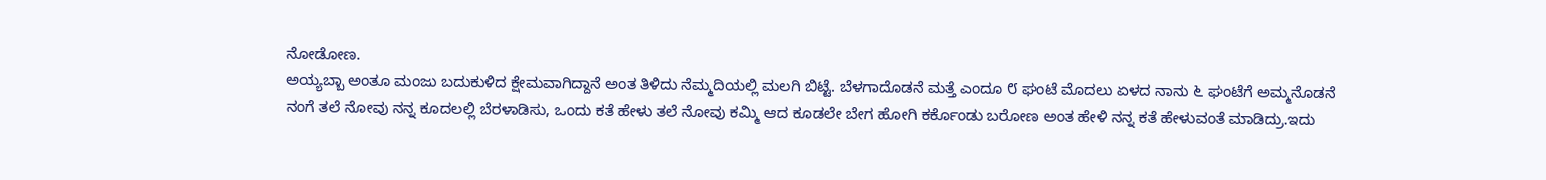ನೋಡೋಣ.
ಅಯ್ಯಬ್ಬಾ ಅಂತೂ ಮಂಜು ಬದುಕುಳಿದ ಕ್ಷೇಮವಾಗಿದ್ದಾನೆ ಅಂತ ತಿಳಿದು ನೆಮ್ಮದಿಯಲ್ಲಿ ಮಲಗಿ ಬಿಟ್ಟೆ. ಬೆಳಗಾದೊಡನೆ ಮತ್ತೆ ಎಂದೂ ೮ ಘಂಟೆ ಮೊದಲು ಏಳದ ನಾನು ೬ ಘಂಟೆಗೆ ಅಮ್ಮನೊಡನೆ
ನಂಗೆ ತಲೆ ನೋವು ನನ್ನ ಕೂದಲಲ್ಲಿ ಬೆರಳಾಡಿಸು, ಒಂದು ಕತೆ ಹೇಳು ತಲೆ ನೋವು ಕಮ್ಮಿ ಆದ ಕೂಡಲೇ ಬೇಗ ಹೋಗಿ ಕರ್ಕೊಂಡು ಬರೋಣ ಅಂತ ಹೇಳಿ ನನ್ನ ಕತೆ ಹೇಳುವಂತೆ ಮಾಡಿದ್ರು.ಇದು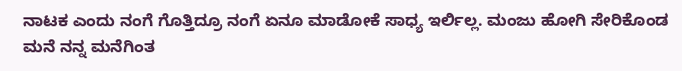ನಾಟಕ ಎಂದು ನಂಗೆ ಗೊತ್ತಿದ್ರೂ ನಂಗೆ ಏನೂ ಮಾಡೋಕೆ ಸಾಧ್ಯ ಇರ್ಲಿಲ್ಲ. ಮಂಜು ಹೋಗಿ ಸೇರಿಕೊಂಡ ಮನೆ ನನ್ನ ಮನೆಗಿಂತ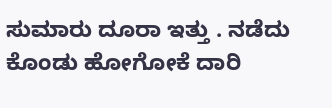ಸುಮಾರು ದೂರಾ ಇತ್ತು . ನಡೆದು ಕೊಂಡು ಹೋಗೋಕೆ ದಾರಿ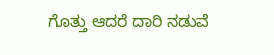ಗೊತ್ತು ಆದರೆ ದಾರಿ ನಡುವೆ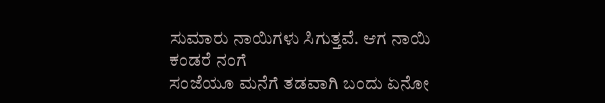ಸುಮಾರು ನಾಯಿಗಳು ಸಿಗುತ್ತವೆ. ಆಗ ನಾಯಿ ಕಂಡರೆ ನಂಗೆ
ಸಂಜೆಯೂ ಮನೆಗೆ ತಡವಾಗಿ ಬಂದು ಏನೋ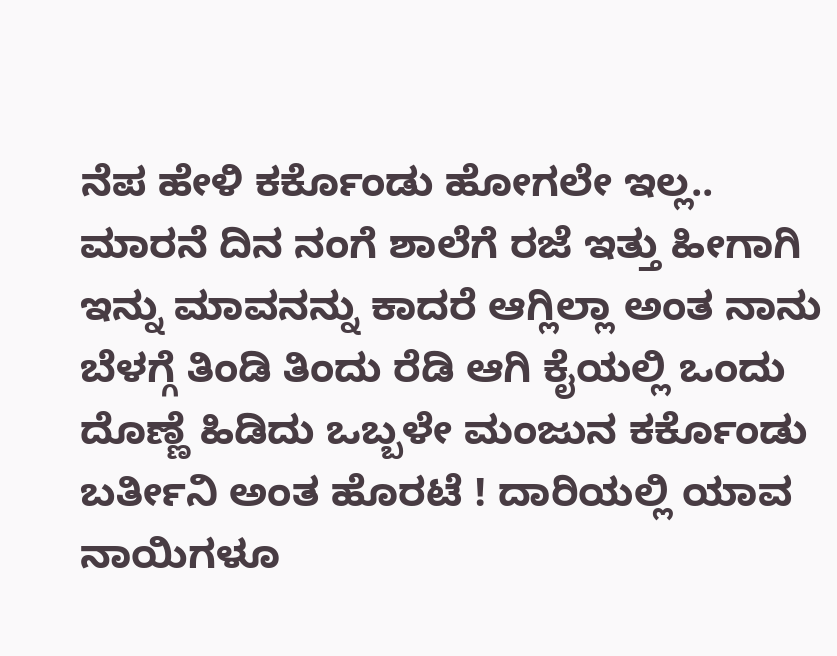ನೆಪ ಹೇಳಿ ಕರ್ಕೊಂಡು ಹೋಗಲೇ ಇಲ್ಲ.. ಮಾರನೆ ದಿನ ನಂಗೆ ಶಾಲೆಗೆ ರಜೆ ಇತ್ತು ಹೀಗಾಗಿ ಇನ್ನು ಮಾವನನ್ನು ಕಾದರೆ ಆಗ್ಲಿಲ್ಲಾ ಅಂತ ನಾನು ಬೆಳಗ್ಗೆ ತಿಂಡಿ ತಿಂದು ರೆಡಿ ಆಗಿ ಕೈಯಲ್ಲಿ ಒಂದು ದೊಣ್ಣೆ ಹಿಡಿದು ಒಬ್ಬಳೇ ಮಂಜುನ ಕರ್ಕೊಂಡು ಬರ್ತೀನಿ ಅಂತ ಹೊರಟೆ ! ದಾರಿಯಲ್ಲಿ ಯಾವ ನಾಯಿಗಳೂ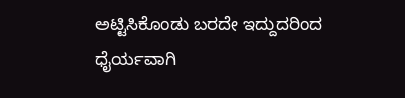ಅಟ್ಟಿಸಿಕೊಂಡು ಬರದೇ ಇದ್ದುದರಿಂದ ಧೈರ್ಯವಾಗಿ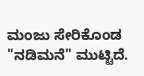ಮಂಜು ಸೇರಿಕೊಂಡ "ನಡಿಮನೆ" ಮುಟ್ಟಿದೆ.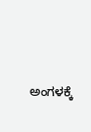ಅಂಗಳಕ್ಕೆ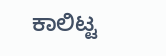ಕಾಲಿಟ್ಟ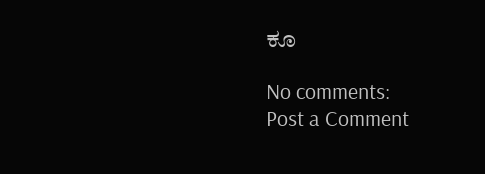ಕೂ

No comments:
Post a Comment